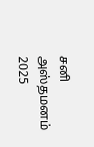சனி அஸ்தமனம் 2025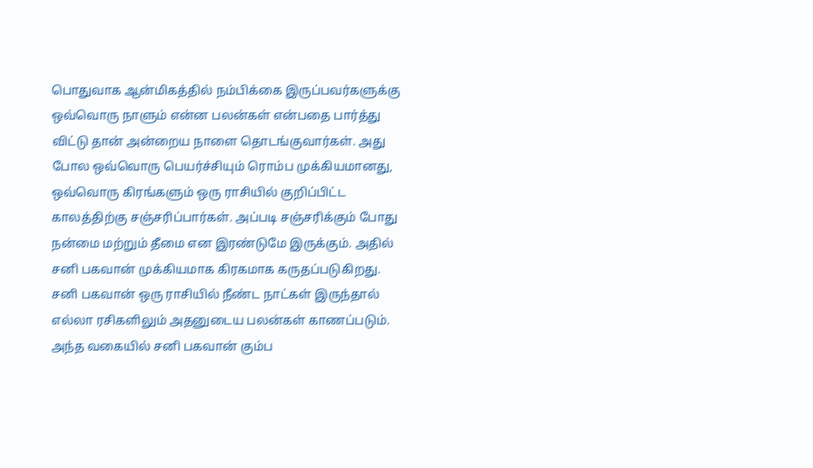பொதுவாக ஆன்மிகத்தில் நம்பிக்கை இருப்பவர்களுக்கு ஒவ்வொரு நாளும் என்ன பலன்கள் என்பதை பார்த்து விட்டு தான் அன்றைய நாளை தொடங்குவார்கள். அது போல ஒவ்வொரு பெயர்ச்சியும் ரொம்ப முக்கியமானது, ஒவ்வொரு கிரங்களும் ஒரு ராசியில் குறிப்பிட்ட காலத்திற்கு சஞ்சரிப்பார்கள். அப்படி சஞ்சரிக்கும் போது நன்மை மற்றும் தீமை என இரண்டுமே இருக்கும். அதில் சனி பகவான் முக்கியமாக கிரகமாக கருதப்படுகிறது. சனி பகவான் ஒரு ராசியில் நீண்ட நாட்கள் இருந்தால் எல்லா ரசிகளிலும் அதனுடைய பலன்கள் காணப்படும். அந்த வகையில் சனி பகவான் கும்ப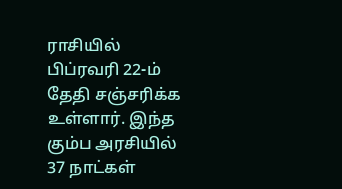ராசியில் பிப்ரவரி 22-ம் தேதி சஞ்சரிக்க உள்ளார். இந்த கும்ப அரசியில் 37 நாட்கள்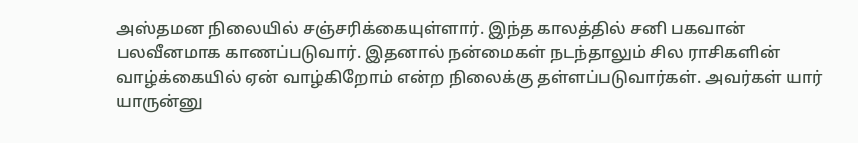அஸ்தமன நிலையில் சஞ்சரிக்கையுள்ளார். இந்த காலத்தில் சனி பகவான் பலவீனமாக காணப்படுவார். இதனால் நன்மைகள் நடந்தாலும் சில ராசிகளின் வாழ்க்கையில் ஏன் வாழ்கிறோம் என்ற நிலைக்கு தள்ளப்படுவார்கள். அவர்கள் யார் யாருன்னு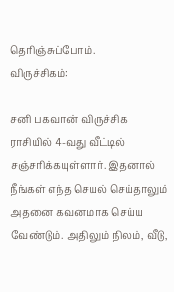தெரிஞ்சுப்போம்.
விருச்சிகம்:

சனி பகவான் விருச்சிக ராசியில் 4-வது வீட்டில் சஞ்சரிக்கயுள்ளார். இதனால் நீங்கள் எந்த செயல் செய்தாலும் அதனை கவனமாக செய்ய வேண்டும். அதிலும் நிலம், வீடு,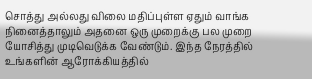சொத்து அல்லது விலை மதிப்புள்ள ஏதும் வாங்க நினைத்தாலும் அதனை ஒரு முறைக்கு பல முறை யோசித்து முடிவெடுக்க வேண்டும். இந்த நேரத்தில் உங்களின் ஆரோக்கியத்தில்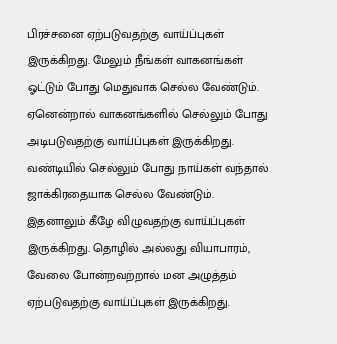பிரச்சனை ஏற்படுவதற்கு வாய்ப்புகள் இருக்கிறது. மேலும் நீங்கள் வாகனங்கள் ஓட்டும் போது மெதுவாக செல்ல வேண்டும். ஏனென்றால் வாகனங்களில் செல்லும் போது அடிபடுவதற்கு வாய்ப்புகள் இருக்கிறது. வண்டியில் செல்லும் போது நாய்கள் வந்தால் ஜாக்கிரதையாக செல்ல வேண்டும். இதனாலும் கீழே விழுவதற்கு வாய்ப்புகள் இருக்கிறது. தொழில் அல்லது வியாபாரம், வேலை போன்றவற்றால் மன அழுத்தம் ஏற்படுவதற்கு வாய்ப்புகள் இருக்கிறது.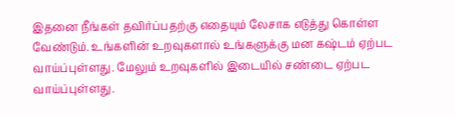இதனை நீங்கள் தவிர்ப்பதற்கு எதையும் லேசாக எடுத்து கொள்ள வேண்டும். உங்களின் உறவுகளால் உங்களுக்கு மன கஷ்டம் ஏற்பட வாய்ப்புள்ளது. மேலும் உறவுகளில் இடையில் சண்டை ஏற்பட வாய்ப்புள்ளது.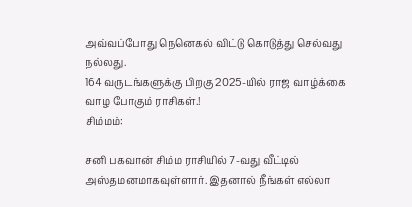அவ்வப்போது நெனெகல் விட்டு கொடுத்து செல்வது நல்லது.
164 வருடங்களுக்கு பிறகு 2025-யில் ராஜ வாழ்க்கை வாழ போகும் ராசிகள்.!
சிம்மம்:

சனி பகவான் சிம்ம ராசியில் 7-வது வீட்டில் அஸ்தமனமாகவுள்ளார். இதனால் நீங்கள் எல்லா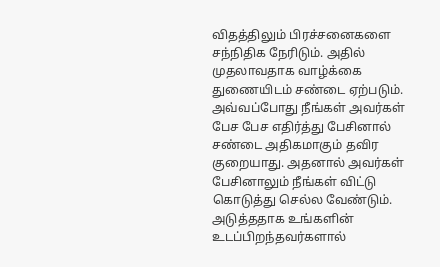விதத்திலும் பிரச்சனைகளை சந்நிதிக நேரிடும். அதில் முதலாவதாக வாழ்க்கை துணையிடம் சண்டை ஏற்படும். அவ்வப்போது நீங்கள் அவர்கள் பேச பேச எதிர்த்து பேசினால் சண்டை அதிகமாகும் தவிர குறையாது. அதனால் அவர்கள் பேசினாலும் நீங்கள் விட்டு கொடுத்து செல்ல வேண்டும். அடுத்ததாக உங்களின் உடப்பிறந்தவர்களால்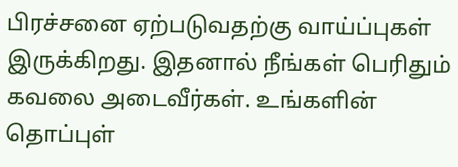பிரச்சனை ஏற்படுவதற்கு வாய்ப்புகள் இருக்கிறது. இதனால் நீங்கள் பெரிதும் கவலை அடைவீர்கள். உங்களின் தொப்புள்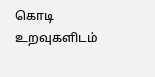கொடி உறவுகளிடம்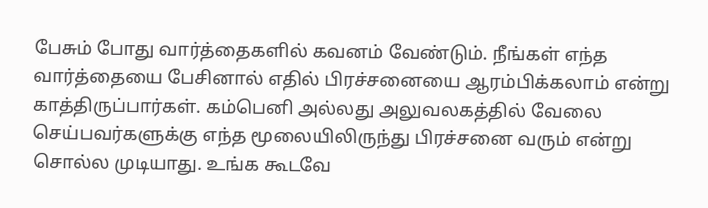பேசும் போது வார்த்தைகளில் கவனம் வேண்டும். நீங்கள் எந்த வார்த்தையை பேசினால் எதில் பிரச்சனையை ஆரம்பிக்கலாம் என்று காத்திருப்பார்கள். கம்பெனி அல்லது அலுவலகத்தில் வேலை செய்பவர்களுக்கு எந்த மூலையிலிருந்து பிரச்சனை வரும் என்று சொல்ல முடியாது. உங்க கூடவே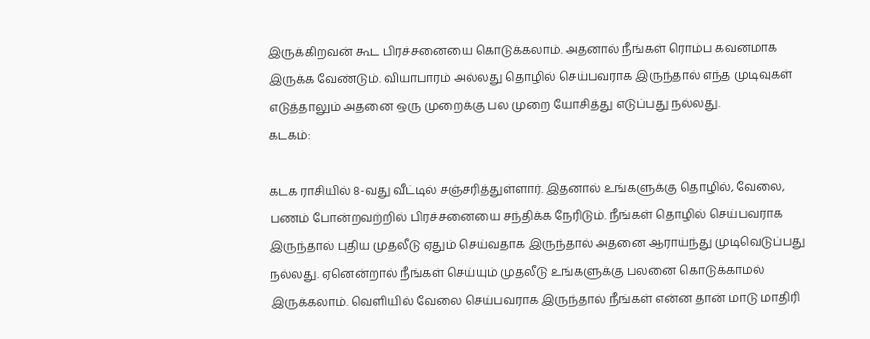இருக்கிறவன் கூட பிரச்சனையை கொடுக்கலாம். அதனால் நீங்கள் ரொம்ப கவனமாக இருக்க வேண்டும். வியாபாரம் அல்லது தொழில் செய்பவராக இருந்தால் எந்த முடிவுகள் எடுத்தாலும் அதனை ஒரு முறைக்கு பல முறை யோசித்து எடுப்பது நல்லது.
கடகம்:

கடக ராசியில் 8-வது வீட்டில் சஞ்சரித்துள்ளார். இதனால் உங்களுக்கு தொழில், வேலை, பணம் போன்றவற்றில் பிரச்சனையை சந்திக்க நேரிடும். நீங்கள் தொழில் செய்பவராக இருந்தால் புதிய முதலீடு ஏதும் செய்வதாக இருந்தால் அதனை ஆராய்ந்து முடிவெடுப்பது நல்லது. ஏனென்றால் நீங்கள் செய்யும் முதலீடு உங்களுக்கு பலனை கொடுக்காமல் இருக்கலாம். வெளியில் வேலை செய்பவராக இருந்தால் நீங்கள் என்ன தான் மாடு மாதிரி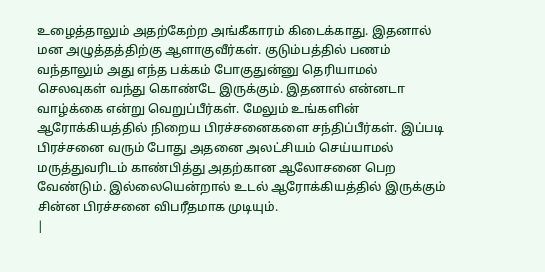உழைத்தாலும் அதற்கேற்ற அங்கீகாரம் கிடைக்காது. இதனால் மன அழுத்தத்திற்கு ஆளாகுவீர்கள். குடும்பத்தில் பணம் வந்தாலும் அது எந்த பக்கம் போகுதுன்னு தெரியாமல் செலவுகள் வந்து கொண்டே இருக்கும். இதனால் என்னடா வாழ்க்கை என்று வெறுப்பீர்கள். மேலும் உங்களின் ஆரோக்கியத்தில் நிறைய பிரச்சனைகளை சந்திப்பீர்கள். இப்படி பிரச்சனை வரும் போது அதனை அலட்சியம் செய்யாமல் மருத்துவரிடம் காண்பித்து அதற்கான ஆலோசனை பெற வேண்டும். இல்லையென்றால் உடல் ஆரோக்கியத்தில் இருக்கும் சின்ன பிரச்சனை விபரீதமாக முடியும்.
|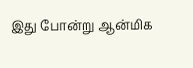இது போன்று ஆன்மிக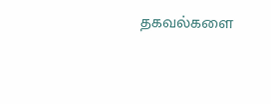தகவல்களை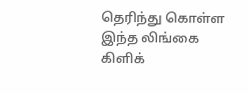தெரிந்து கொள்ள இந்த லிங்கை கிளிக்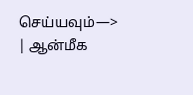செய்யவும்—> | ஆன்மீக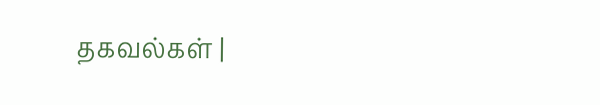தகவல்கள் |